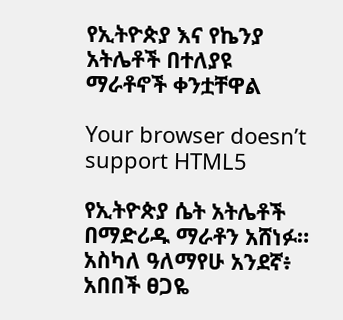የኢትዮጵያ እና የኬንያ አትሌቶች በተለያዩ ማራቶኖች ቀንቷቸዋል

Your browser doesn’t support HTML5

የኢትዮጵያ ሴት አትሌቶች በማድሪዱ ማራቶን አሸነፉ። አስካለ ዓለማየሁ አንደኛ፥ አበበች ፀጋዬ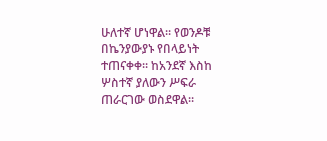ሁለተኛ ሆነዋል። የወንዶቹ በኬንያውያኑ የበላይነት ተጠናቀቀ። ከአንደኛ እስከ ሦስተኛ ያለውን ሥፍራ ጠራርገው ወስደዋል።